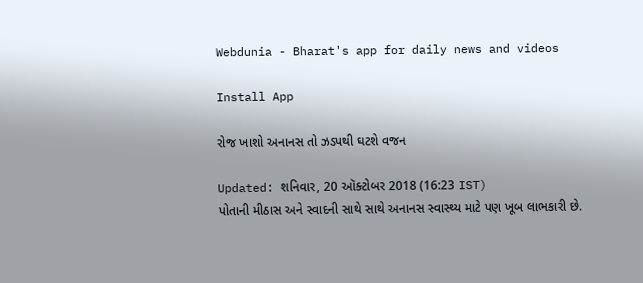Webdunia - Bharat's app for daily news and videos

Install App

રોજ ખાશો અનાનસ તો ઝડપથી ઘટશે વજન

Updated: શનિવાર, 20 ઑક્ટોબર 2018 (16:23 IST)
પોતાની મીઠાસ અને સ્વાદની સાથે સાથે અનાનસ સ્વાસ્થ્ય માટે પણ ખૂબ લાભકારી છે.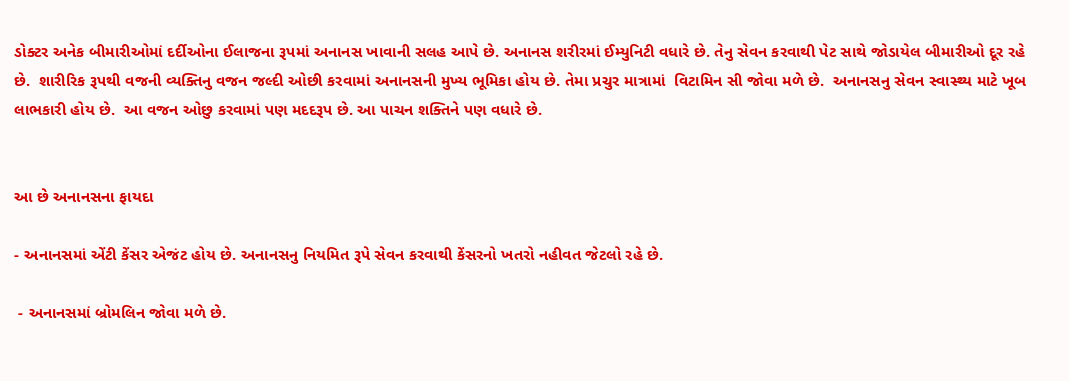ડોક્ટર અનેક બીમારીઓમાં દર્દીઓના ઈલાજના રૂપમાં અનાનસ ખાવાની સલહ આપે છે. અનાનસ શરીરમાં ઈમ્યુનિટી વધારે છે. તેનુ સેવન કરવાથી પેટ સાથે જોડાયેલ બીમારીઓ દૂર રહે છે.  શારીરિક રૂપથી વજની વ્યક્તિનુ વજન જલ્દી ઓછી કરવામાં અનાનસની મુખ્ય ભૂમિકા હોય છે. તેમા પ્રચુર માત્રામાં  વિટામિન સી જોવા મળે છે.  અનાનસનુ સેવન સ્વાસ્થ્ય માટે ખૂબ લાભકારી હોય છે.  આ વજન ઓછુ કરવામાં પણ મદદરૂપ છે. આ પાચન શક્તિને પણ વધારે છે.


આ છે અનાનસના ફાયદા

- અનાનસમાં એંટી કેંસર એજંટ હોય છે. અનાનસનુ નિયમિત રૂપે સેવન કરવાથી કેંસરનો ખતરો નહીવત જેટલો રહે છે.

 - અનાનસમાં બ્રોમલિન જોવા મળે છે.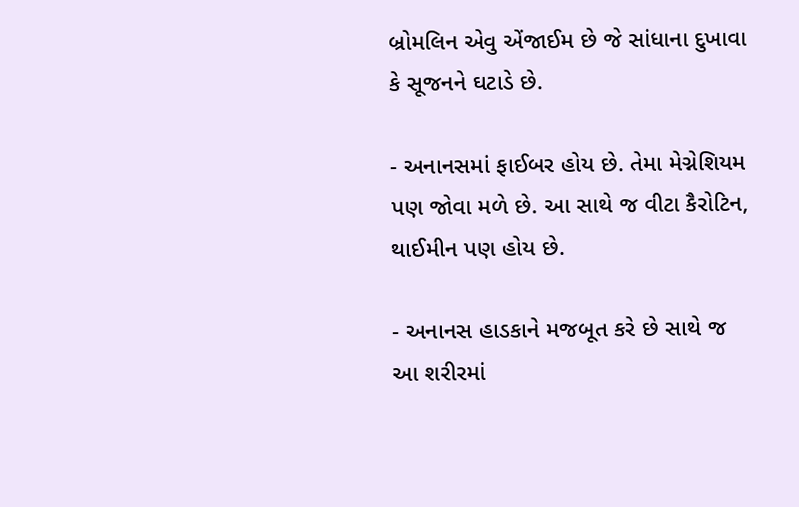બ્રોમલિન એવુ એંજાઈમ છે જે સાંધાના દુખાવા કે સૂજનને ઘટાડે છે.

- અનાનસમાં ફાઈબર હોય છે. તેમા મેગ્નેશિયમ પણ જોવા મળે છે. આ સાથે જ વીટા કૈરોટિન, થાઈમીન પણ હોય છે.

- અનાનસ હાડકાને મજબૂત કરે છે સાથે જ આ શરીરમાં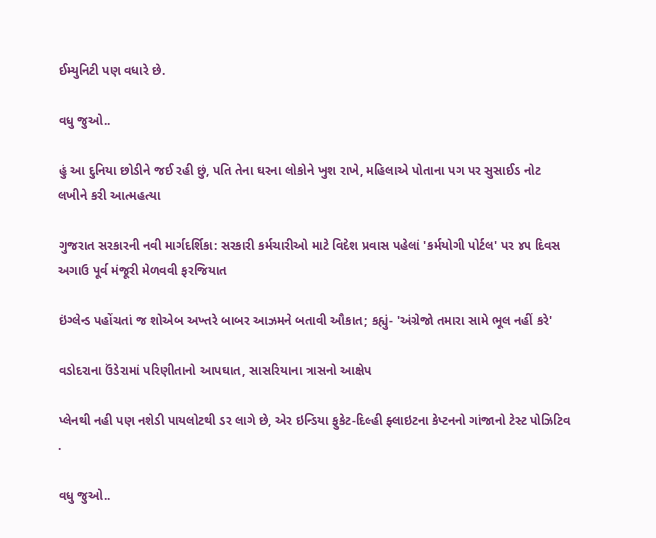ઈમ્યુનિટી પણ વધારે છે.

વધુ જુઓ..

હું આ દુનિયા છોડીને જઈ રહી છું, પતિ તેના ઘરના લોકોને ખુશ રાખે, મહિલાએ પોતાના પગ પર સુસાઈડ નોટ લખીને કરી આત્મહત્યા

ગુજરાત સરકારની નવી માર્ગદર્શિકા: સરકારી કર્મચારીઓ માટે વિદેશ પ્રવાસ પહેલાં 'કર્મયોગી પોર્ટલ' પર ૪૫ દિવસ અગાઉ પૂર્વ મંજૂરી મેળવવી ફરજિયાત

ઇંગ્લેન્ડ પહોંચતાં જ શોએબ અખ્તરે બાબર આઝમને બતાવી ઔકાત; કહ્યું- 'અંગ્રેજો તમારા સામે ભૂલ નહીં કરે'

વડોદરાના ઉંડેરામાં પરિણીતાનો આપઘાત, સાસરિયાના ત્રાસનો આક્ષેપ

પ્લેનથી નહી પણ નશેડી પાયલોટથી ડર લાગે છે, એર ઇન્ડિયા ફુકેટ-દિલ્હી ફ્લાઇટના કેપ્ટનનો ગાંજાનો ટેસ્ટ પોઝિટિવ .

વધુ જુઓ..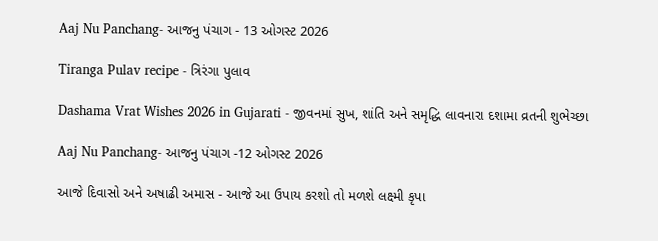Aaj Nu Panchang- આજનુ પંચાગ - 13 ઓગસ્ટ 2026

Tiranga Pulav recipe - ત્રિરંગા પુલાવ

Dashama Vrat Wishes 2026 in Gujarati - જીવનમાં સુખ, શાંતિ અને સમૃદ્ધિ લાવનારા દશામા વ્રતની શુભેચ્છા

Aaj Nu Panchang- આજનુ પંચાગ -12 ઓગસ્ટ 2026

આજે દિવાસો અને અષાઢી અમાસ - આજે આ ઉપાય કરશો તો મળશે લક્ષ્મી કૃપા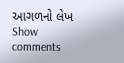આગળનો લેખ
Show comments